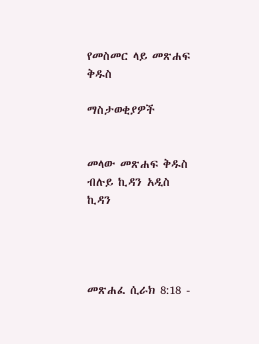የመስመር ላይ መጽሐፍ ቅዱስ

ማስታወቂያዎች


መላው መጽሐፍ ቅዱስ ብሉይ ኪዳን አዲስ ኪዳን




መጽሐፈ ሲራክ 8:18 -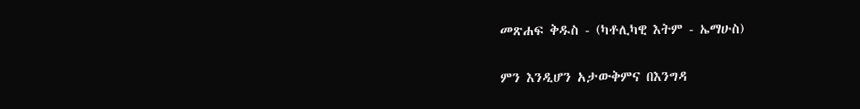መጽሐፍ ቅዱስ - (ካቶሊካዊ እትም - ኤማሁስ)

ምን እንዲሆን አታውቅምና በእንግዳ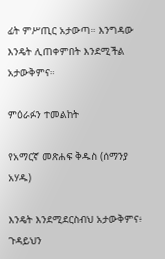ፊት ምሥጢር አታውጣ። እንግዳው እንዴት ሊጠቀምበት እንደሚችል አታውቅምና።

ምዕራፉን ተመልከት

የአማርኛ መጽሐፍ ቅዱስ (ሰማንያ አሃዱ)

እንዴት እንደሚደርስብህ አታውቅምና፥ ጉዳይህን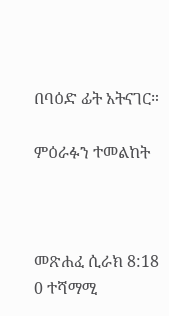በባዕድ ፊት አትናገር።

ምዕራፉን ተመልከት



መጽሐፈ ሲራክ 8:18
0 ተሻማሚ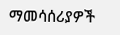ማመሳሰሪያዎች